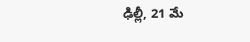ఢిల్లీ, 21 మే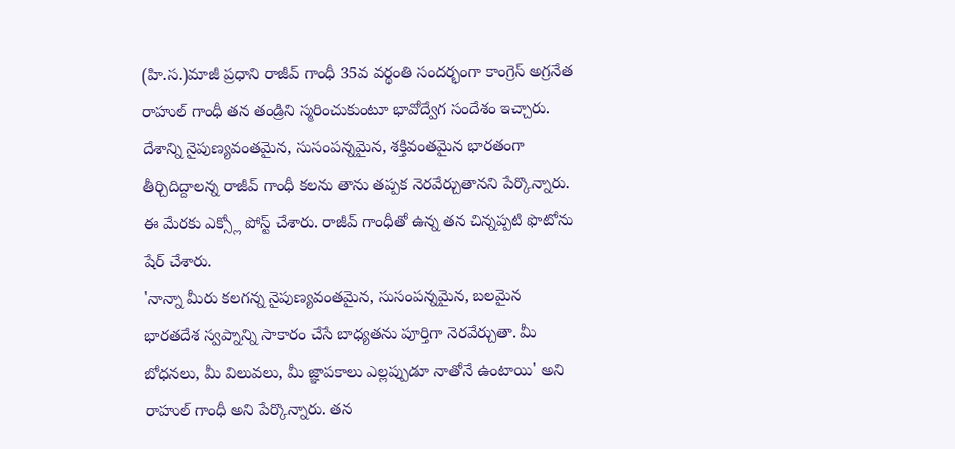(హి.స.)మాజీ ప్రధాని రాజీవ్ గాంధీ 35వ వర్థంతి సందర్భంగా కాంగ్రెస్ అగ్రనేత రాహుల్ గాంధీ తన తండ్రిని స్మరించుకుంటూ భావోద్వేగ సందేశం ఇచ్చారు. దేశాన్ని నైపుణ్యవంతమైన, సుసంపన్నమైన, శక్తివంతమైన భారతంగా తీర్చిదిద్దాలన్న రాజీవ్ గాంధీ కలను తాను తప్పక నెరవేర్చుతానని పేర్కొన్నారు. ఈ మేరకు ఎక్స్లో పోస్ట్ చేశారు. రాజీవ్ గాంధీతో ఉన్న తన చిన్నప్పటి ఫొటోను షేర్ చేశారు.
'నాన్నా మీరు కలగన్న నైపుణ్యవంతమైన, సుసంపన్నమైన, బలమైన భారతదేశ స్వప్నాన్ని సాకారం చేసే బాధ్యతను పూర్తిగా నెరవేర్చుతా. మీ బోధనలు, మీ విలువలు, మీ జ్ఞాపకాలు ఎల్లప్పుడూ నాతోనే ఉంటాయి' అని రాహుల్ గాంధీ అని పేర్కొన్నారు. తన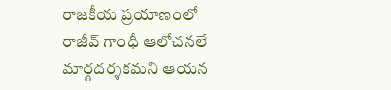రాజకీయ ప్రయాణంలో రాజీవ్ గాంధీ ఆలోచనలే మార్గదర్శకమని ఆయన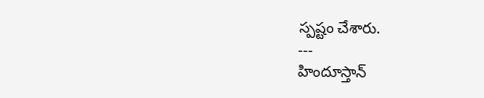స్పష్టం చేశారు.
---
హిందూస్తాన్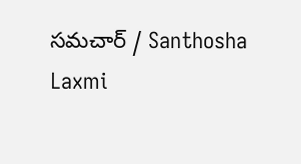సమచార్ / Santhosha Laxmi